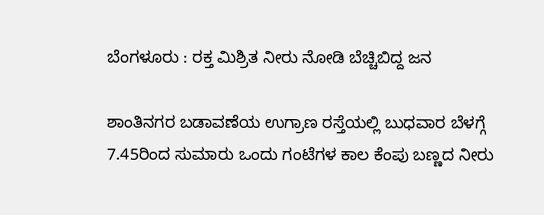ಬೆಂಗಳೂರು : ರಕ್ತ ಮಿಶ್ರಿತ ನೀರು ನೋಡಿ ಬೆಚ್ಚಿಬಿದ್ದ ಜನ

ಶಾಂತಿನಗರ ಬಡಾವಣೆಯ ಉಗ್ರಾಣ ರಸ್ತೆಯಲ್ಲಿ ಬುಧವಾರ ಬೆಳಗ್ಗೆ 7.45ರಿಂದ ಸುಮಾರು ಒಂದು ಗಂಟೆಗಳ ಕಾಲ ಕೆಂಪು ಬಣ್ಣದ ನೀರು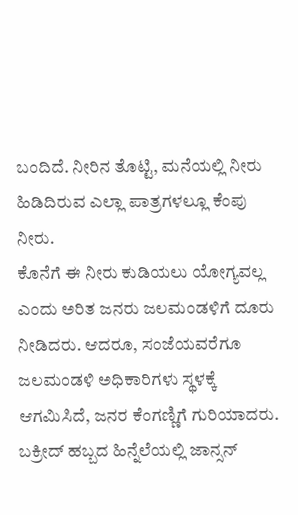ಬಂದಿದೆ. ನೀರಿನ ತೊಟ್ಟಿ, ಮನೆಯಲ್ಲಿ ನೀರು ಹಿಡಿದಿರುವ ಎಲ್ಲಾ ಪಾತ್ರಗಳಲ್ಲೂ ಕೆಂಪು ನೀರು.
ಕೊನೆಗೆ ಈ ನೀರು ಕುಡಿಯಲು ಯೋಗ್ಯವಲ್ಲ ಎಂದು ಅರಿತ ಜನರು ಜಲಮಂಡಳಿಗೆ ದೂರು ನೀಡಿದರು. ಆದರೂ, ಸಂಜೆಯವರೆಗೂ ಜಲಮಂಡಳಿ ಅಧಿಕಾರಿಗಳು ಸ್ಥಳಕ್ಕೆ ಆಗಮಿಸಿದೆ, ಜನರ ಕೆಂಗಣ್ಣಿಗೆ ಗುರಿಯಾದರು.
ಬಕ್ರೀದ್ ಹಬ್ಬದ ಹಿನ್ನೆಲೆಯಲ್ಲಿ ಜಾನ್ಸನ್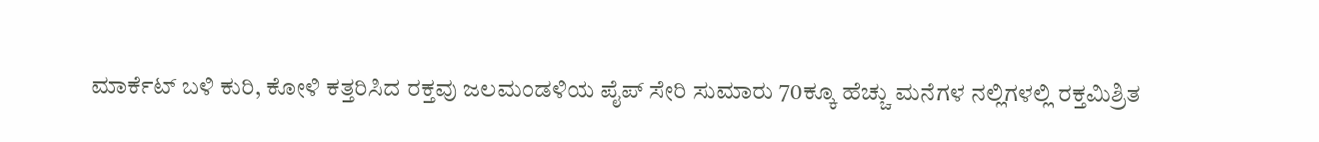ಮಾರ್ಕೆಟ್ ಬಳಿ ಕುರಿ, ಕೋಳಿ ಕತ್ತರಿಸಿದ ರಕ್ತವು ಜಲಮಂಡಳಿಯ ಪೈಪ್ ಸೇರಿ ಸುಮಾರು 70ಕ್ಕೂ ಹೆಚ್ಚು ಮನೆಗಳ ನಲ್ಲಿಗಳಲ್ಲಿ ರಕ್ತಮಿಶ್ರಿತ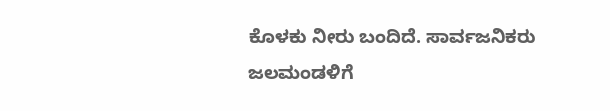ಕೊಳಕು ನೀರು ಬಂದಿದೆ. ಸಾರ್ವಜನಿಕರು ಜಲಮಂಡಳಿಗೆ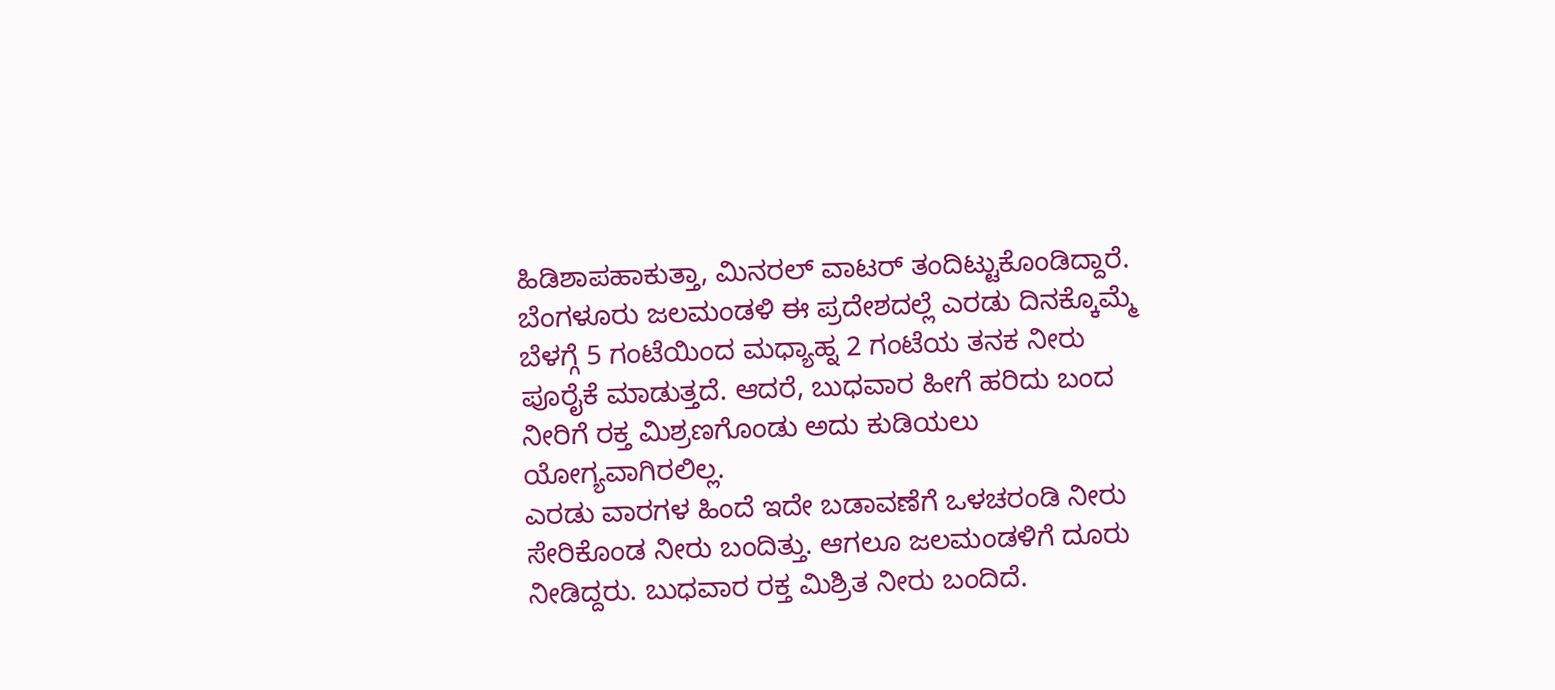ಹಿಡಿಶಾಪಹಾಕುತ್ತಾ, ಮಿನರಲ್ ವಾಟರ್ ತಂದಿಟ್ಟುಕೊಂಡಿದ್ದಾರೆ.
ಬೆಂಗಳೂರು ಜಲಮಂಡಳಿ ಈ ಪ್ರದೇಶದಲ್ಲೆ ಎರಡು ದಿನಕ್ಕೊಮ್ಮೆ ಬೆಳಗ್ಗೆ 5 ಗಂಟೆಯಿಂದ ಮಧ್ಯಾಹ್ನ 2 ಗಂಟೆಯ ತನಕ ನೀರು ಪೂರೈಕೆ ಮಾಡುತ್ತದೆ. ಆದರೆ, ಬುಧವಾರ ಹೀಗೆ ಹರಿದು ಬಂದ ನೀರಿಗೆ ರಕ್ತ ಮಿಶ್ರಣಗೊಂಡು ಅದು ಕುಡಿಯಲು ಯೋಗ್ಯವಾಗಿರಲಿಲ್ಲ.
ಎರಡು ವಾರಗಳ ಹಿಂದೆ ಇದೇ ಬಡಾವಣೆಗೆ ಒಳಚರಂಡಿ ನೀರು ಸೇರಿಕೊಂಡ ನೀರು ಬಂದಿತ್ತು. ಆಗಲೂ ಜಲಮಂಡಳಿಗೆ ದೂರು ನೀಡಿದ್ದರು. ಬುಧವಾರ ರಕ್ತ ಮಿಶ್ರಿತ ನೀರು ಬಂದಿದೆ.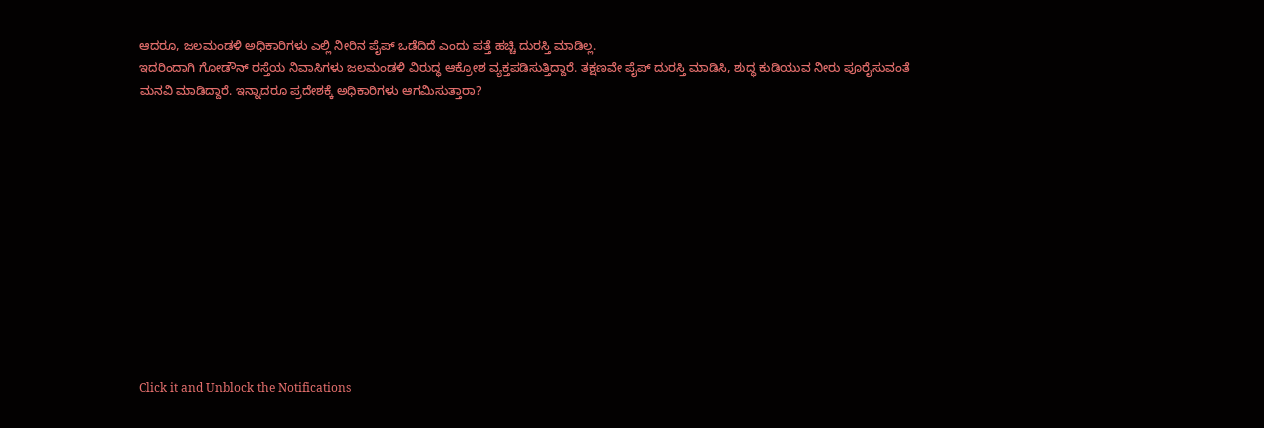ಆದರೂ, ಜಲಮಂಡಳಿ ಅಧಿಕಾರಿಗಳು ಎಲ್ಲಿ ನೀರಿನ ಪೈಪ್ ಒಡೆದಿದೆ ಎಂದು ಪತ್ತೆ ಹಚ್ಚಿ ದುರಸ್ತಿ ಮಾಡಿಲ್ಲ.
ಇದರಿಂದಾಗಿ ಗೋಡೌನ್ ರಸ್ತೆಯ ನಿವಾಸಿಗಳು ಜಲಮಂಡಳಿ ವಿರುದ್ಧ ಆಕ್ರೋಶ ವ್ಯಕ್ತಪಡಿಸುತ್ತಿದ್ದಾರೆ. ತಕ್ಷಣವೇ ಪೈಪ್ ದುರಸ್ತಿ ಮಾಡಿಸಿ, ಶುದ್ಧ ಕುಡಿಯುವ ನೀರು ಪೂರೈಸುವಂತೆ ಮನವಿ ಮಾಡಿದ್ದಾರೆ. ಇನ್ನಾದರೂ ಪ್ರದೇಶಕ್ಕೆ ಅಧಿಕಾರಿಗಳು ಆಗಮಿಸುತ್ತಾರಾ?












Click it and Unblock the Notifications